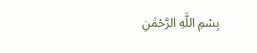بِسْمِ اللَّهِ الرَّحْمَٰنِ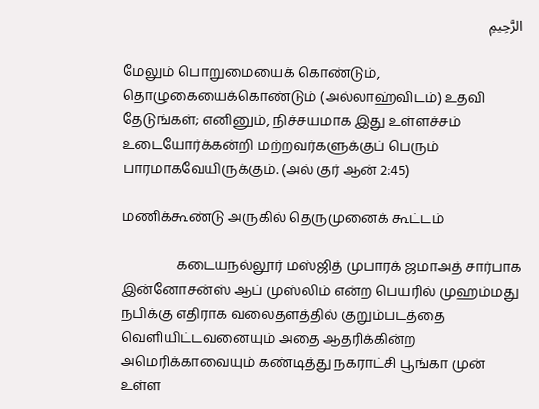الرَّحِيمِ

மேலும் பொறுமையைக் கொண்டும், தொழுகையைக்கொண்டும் (அல்லாஹ்விடம்) உதவி தேடுங்கள்; எனினும், நிச்சயமாக இது உள்ளச்சம் உடையோர்க்கன்றி மற்றவர்களுக்குப் பெரும் பாரமாகவேயிருக்கும். (அல் குர் ஆன் 2:45)

மணிக்கூண்டு அருகில் தெருமுனைக் கூட்டம்

                கடையநல்லூர் மஸ்ஜித் முபாரக் ஜமாஅத் சார்பாக இன்னோசன்ஸ் ஆப் முஸ்லிம் என்ற பெயரில் முஹம்மது நபிக்கு எதிராக வலைதளத்தில் குறும்படத்தை வெளியிட்டவனையும் அதை ஆதரிக்கின்ற அமெரிக்காவையும் கண்டித்து நகராட்சி பூங்கா முன் உள்ள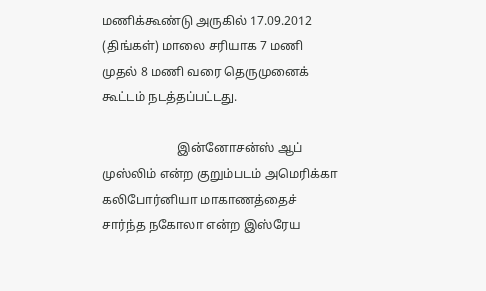மணிக்கூண்டு அருகில் 17.09.2012 (திங்கள்) மாலை சரியாக 7 மணி முதல் 8 மணி வரை தெருமுனைக் கூட்டம் நடத்தப்பட்டது.

                        இன்னோசன்ஸ் ஆப் முஸ்லிம் என்ற குறும்படம் அமெரிக்கா கலிபோர்னியா மாகாணத்தைச் சார்ந்த நகோலா என்ற இஸ்ரேய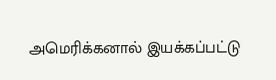அமெரிக்கனால் இயக்கப்பட்டு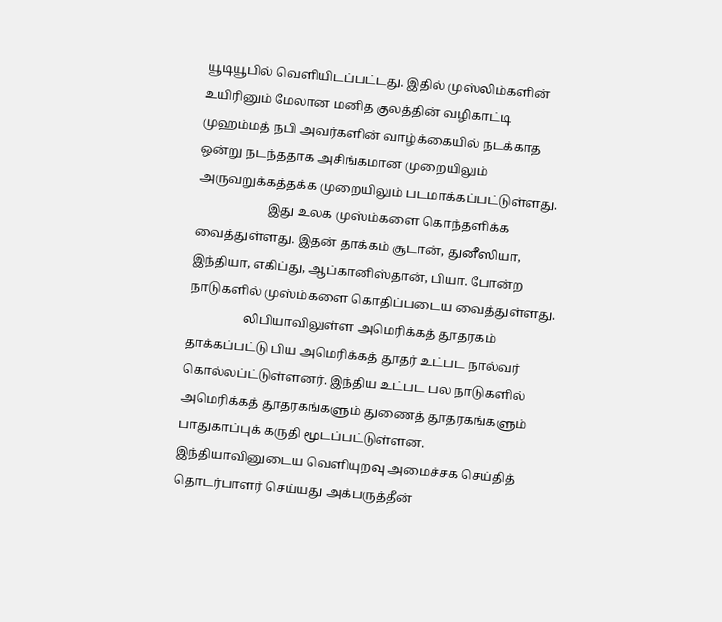யூடியூபில் வெளியிடப்பட்டது. இதில் முஸ்லிம்களின் உயிரினும் மேலான மனித குலத்தின் வழிகாட்டி முஹம்மத் நபி அவர்களின் வாழ்க்கையில் நடக்காத ஒன்று நடந்ததாக அசிங்கமான முறையிலும் அருவறுக்கத்தக்க முறையிலும் படமாக்கப்பட்டுள்ளது.
                       இது உலக முஸ்ம்களை கொந்தளிக்க வைத்துள்ளது. இதன் தாக்கம் சூடான், துனீஸியா, இந்தியா, எகிப்து, ஆப்கானிஸ்தான், பியா. போன்ற நாடுகளில் முஸ்ம்களை கொதிப்படைய வைத்துள்ளது.
                  லிபியாவிலுள்ள அமெரிக்கத் தூதரகம் தாக்கப்பட்டு பிய அமெரிக்கத் தூதர் உட்பட நால்வர் கொல்லப்ட்டுள்ளனர். இந்திய உட்பட பல நாடுகளில் அமெரிக்கத் தூதரகங்களும் துணைத் தூதரகங்களும் பாதுகாப்புக் கருதி மூடப்பட்டுள்ளன. இந்தியாவினுடைய வெளியுறவு அமைச்சக செய்தித் தொடர்பாளர் செய்யது அக்பருத்தீன்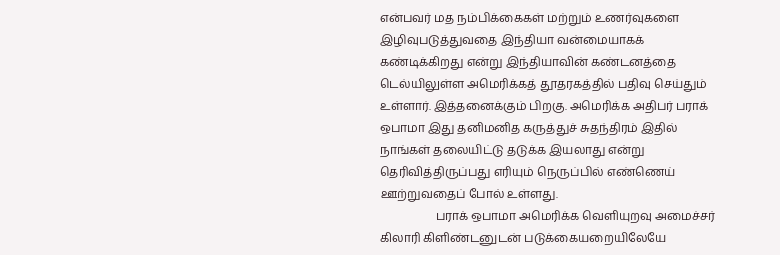என்பவர் மத நம்பிக்கைகள் மற்றும் உணர்வுகளை இழிவுபடுத்துவதை இந்தியா வன்மையாகக் கண்டிக்கிறது என்று இந்தியாவின் கண்டனத்தை டெல்யிலுள்ள அமெரிக்கத் தூதரகத்தில் பதிவு செய்தும் உள்ளார். இத்தனைக்கும் பிறகு. அமெரிக்க அதிபர் பராக் ஒபாமா இது தனிமனித கருத்துச் சுதந்திரம் இதில் நாங்கள் தலையிட்டு தடுக்க இயலாது என்று தெரிவித்திருப்பது எரியும் நெருப்பில் எண்ணெய் ஊற்றுவதைப் போல் உள்ளது.
                   பராக் ஒபாமா அமெரிக்க வெளியுறவு அமைச்சர் கிலாரி கிளிண்டனுடன் படுக்கையறையிலேயே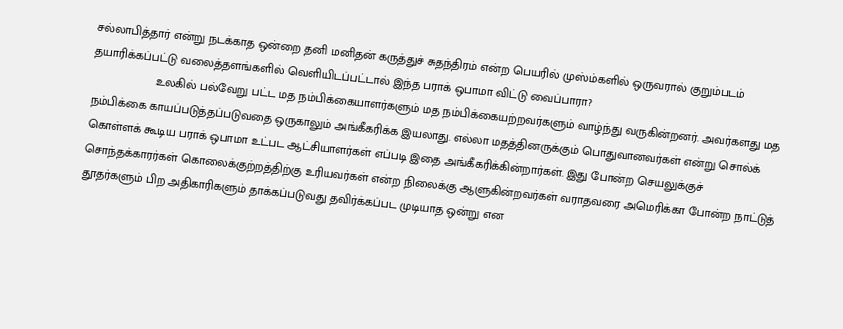சல்லாபித்தார் என்று நடக்காத ஒன்றை தனி மனிதன் கருத்துச் சுதந்திரம் என்ற பெயரில் முஸ்ம்களில் ஒருவரால் குறும்படம் தயாரிக்கப்பட்டு வலைத்தளங்களில் வெளியிடப்பட்டால் இந்த பராக் ஒபாமா விட்டு வைப்பாரா?
                   உலகில் பல்வேறு பட்ட மத நம்பிக்கையாளர்களும் மத நம்பிக்கையற்றவர்களும் வாழ்ந்து வருகின்றனர். அவர்களது மத நம்பிக்கை காயப்படுத்தப்படுவதை ஒருகாலும் அங்கீகரிக்க இயலாது. எல்லா மதத்தினருக்கும் பொதுவானவர்கள் என்று சொல்க் கொள்ளக் கூடிய பராக் ஒபாமா உட்பட ஆட்சியாளர்கள் எப்படி இதை அங்கீகரிக்கின்றார்கள். இது போன்ற செயலுக்குச் சொந்தக்காரர்கள் கொலைக்குற்றத்திற்கு உரியவர்கள் என்ற நிலைக்கு ஆளுகின்றவர்கள் வராதவரை அமெரிக்கா போன்ற நாட்டுத் தூதர்களும் பிற அதிகாரிகளும் தாக்கப்படுவது தவிர்க்கப்பட முடியாத ஒன்று என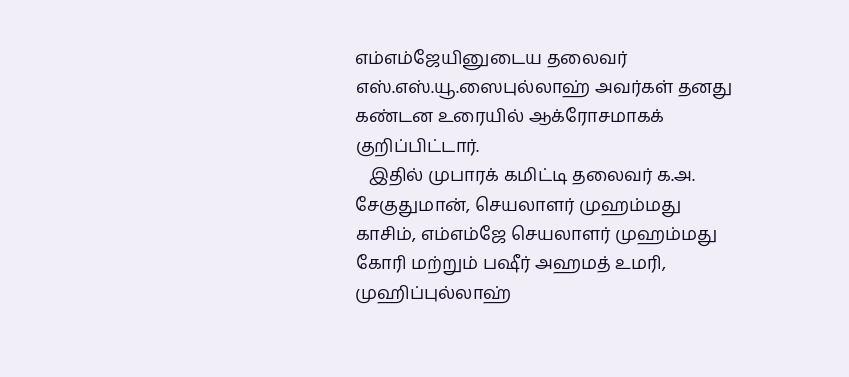எம்எம்ஜேயினுடைய தலைவர் எஸ்.எஸ்.யூ.ஸைபுல்லாஹ் அவர்கள் தனது கண்டன உரையில் ஆக்ரோசமாகக் குறிப்பிட்டார்.
   இதில் முபாரக் கமிட்டி தலைவர் க.அ. சேகுதுமான், செயலாளர் முஹம்மது காசிம், எம்எம்ஜே செயலாளர் முஹம்மது கோரி மற்றும் பஷீர் அஹமத் உமரி, முஹிப்புல்லாஹ்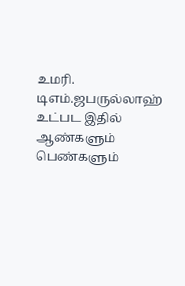உமரி. டிஎம்.ஜபருல்லாஹ் உட்பட இதில் ஆண்களும் பெண்களும்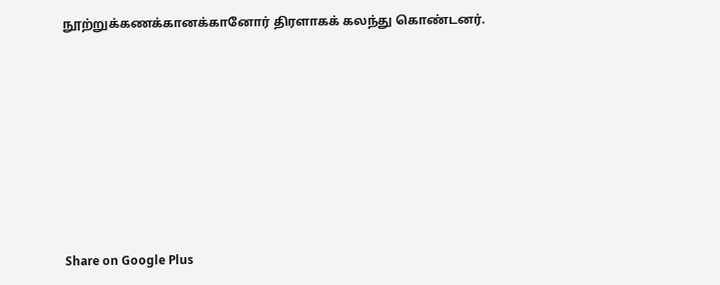நூற்றுக்கணக்கானக்கானோர் திரளாகக் கலந்து கொண்டனர்.








Share on Google Plus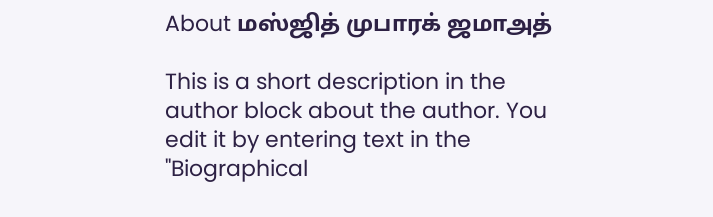About மஸ்ஜித் முபாரக் ஜமாஅத்

This is a short description in the author block about the author. You edit it by entering text in the "Biographical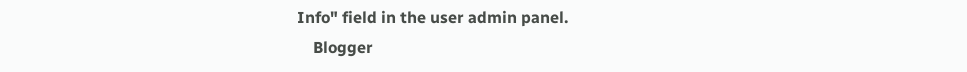Info" field in the user admin panel.
    Blogger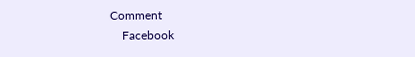Comment
    Facebook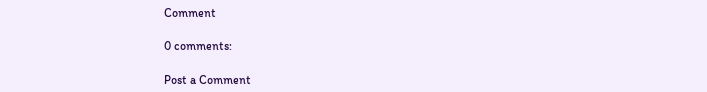Comment

0 comments:

Post a Comment